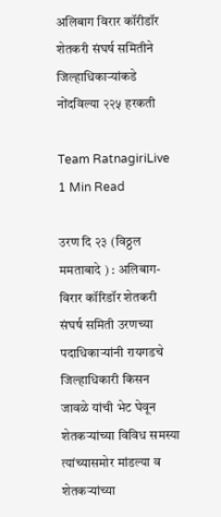अलिबाग विरार कॉरीडॉर शेतकरी संघर्ष समितीने जिल्हाधिकाऱ्यांकडे नोंदविल्या २२५ हरकती

Team RatnagiriLive
1 Min Read

उरण दि २३ (विठ्ठल ममताबादे ) : अलिबाग- विरार कॉरिडॉर शेतकरी संघर्ष समिती उरणच्या पदाधिकाऱ्यांनी रायगडचे जिल्हाधिकारी किसन जावळे यांची भेट घेवून शेतकऱ्यांच्या विविध समस्या त्यांच्यासमोर मांडल्या व शेतकऱ्यांच्या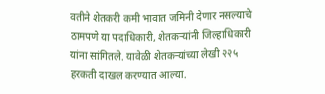वतीने शेतकरी कमी भावात जमिनी देणार नसल्याचे ठामपणे या पदाधिकारी, शेतकऱ्यांनी जिल्हाधिकारी यांना सांगितले. यावेळी शेतकऱ्यांच्या लेखी २२५ हरकती दाखल करण्यात आल्या.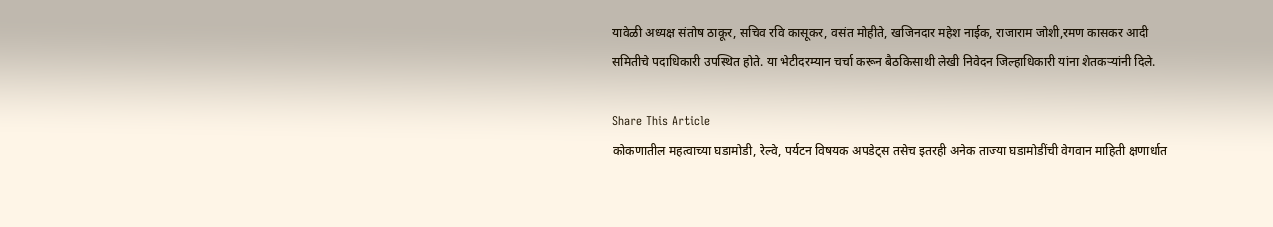यावेळी अध्यक्ष संतोष ठाकूर, सचिव रवि कासूकर, वसंत मोहीते, खजिनदार महेश नाईक, राजाराम जोशी,रमण कासकर आदी समितीचे पदाधिकारी उपस्थित होते. या भेटीदरम्यान चर्चा करून बैठकिसाथी लेखी निवेदन जिल्हाधिकारी यांना शेतकऱ्यांनी दिले.

Share This Article
कोकणातील महत्वाच्या घडामोडी, रेल्वे, पर्यटन विषयक अपडेट्स तसेच इतरही अनेक ताज्या घडामोडींची वेगवान माहिती क्षणार्धात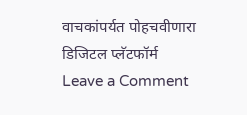वाचकांपर्यत पोहचवीणारा डिजिटल प्लॅटफॉर्म
Leave a Comment